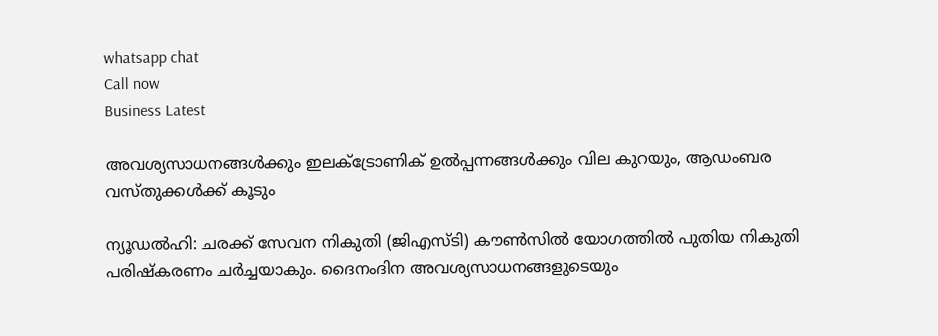whatsapp chat
Call now
Business Latest

അവശ്യസാധനങ്ങള്‍ക്കും ഇലക്‌ട്രോണിക് ഉല്‍പ്പന്നങ്ങള്‍ക്കും വില കുറയും, ആഡംബര വസ്തുക്കള്‍ക്ക് കൂടും

ന്യൂഡൽഹി: ചരക്ക് സേവന നികുതി (ജിഎസ്ടി) കൗണ്‍സില്‍ യോഗത്തില്‍ പുതിയ നികുതി പരിഷ്കരണം ചർച്ചയാകും. ദൈനംദിന അവശ്യസാധനങ്ങളുടെയും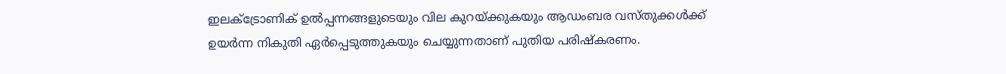ഇലക്‌ട്രോണിക് ഉല്‍പ്പന്നങ്ങളുടെയും വില കുറയ്ക്കുകയും ആഡംബര വസ്തുക്കള്‍ക്ക് ഉയർന്ന നികുതി ഏർപ്പെടുത്തുകയും ചെയ്യുന്നതാണ് പുതിയ പരിഷ്കരണം.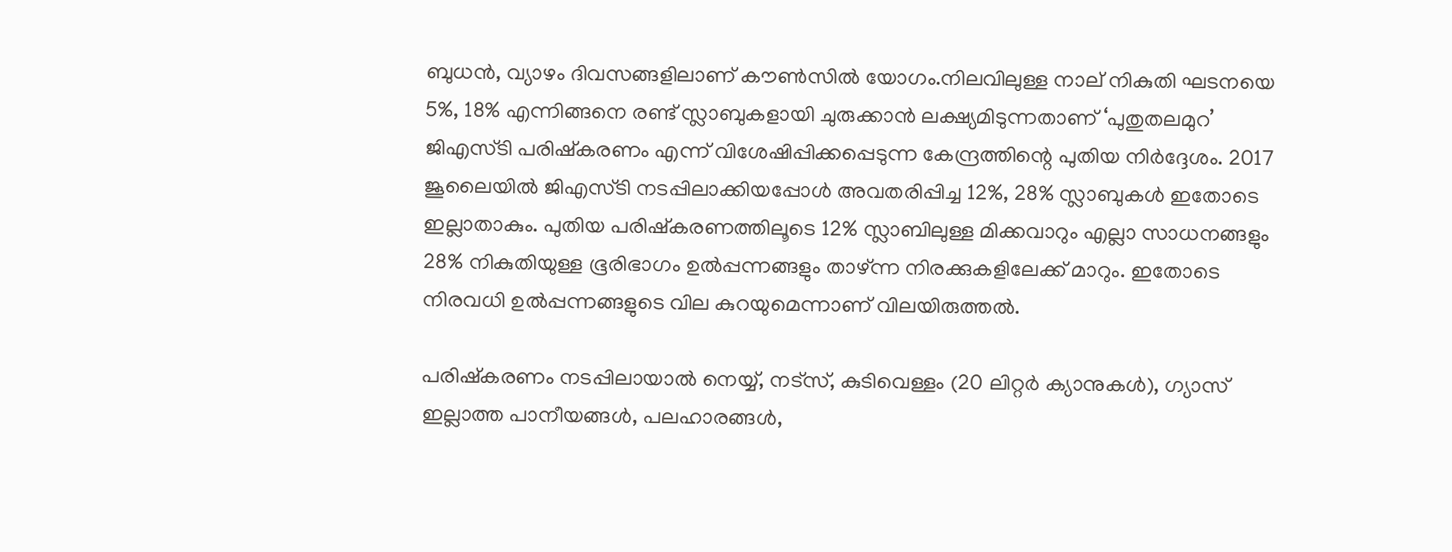ബുധൻ, വ്യാഴം ദിവസങ്ങളിലാണ് കൗണ്‍സില്‍ യോഗം.നിലവിലുള്ള നാല് നികുതി ഘടനയെ 5%, 18% എന്നിങ്ങനെ രണ്ട് സ്ലാബുകളായി ചുരുക്കാൻ ലക്ഷ്യമിടുന്നതാണ് ‘പുതുതലമുറ’ ജിഎസ്ടി പരിഷ്കരണം എന്ന് വിശേഷിപ്പിക്കപ്പെടുന്ന കേന്ദ്രത്തിന്റെ പുതിയ നിർദ്ദേശം. 2017 ജൂലൈയില്‍ ജിഎസ്ടി നടപ്പിലാക്കിയപ്പോള്‍ അവതരിപ്പിച്ച 12%, 28% സ്ലാബുകള്‍ ഇതോടെ ഇല്ലാതാകും. പുതിയ പരിഷ്കരണത്തിലൂടെ 12% സ്ലാബിലുള്ള മിക്കവാറും എല്ലാ സാധനങ്ങളും 28% നികുതിയുള്ള ഭൂരിഭാഗം ഉല്‍പ്പന്നങ്ങളും താഴ്ന്ന നിരക്കുകളിലേക്ക് മാറും. ഇതോടെ നിരവധി ഉല്‍പ്പന്നങ്ങളുടെ വില കുറയുമെന്നാണ് വിലയിരുത്തല്‍.

പരിഷ്കരണം നടപ്പിലായാല്‍ നെയ്യ്, നട്സ്, കുടിവെള്ളം (20 ലിറ്റർ ക്യാനുകള്‍), ഗ്യാസ് ഇല്ലാത്ത പാനീയങ്ങള്‍, പലഹാരങ്ങള്‍,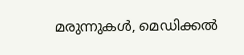മരുന്നുകള്‍, മെഡിക്കല്‍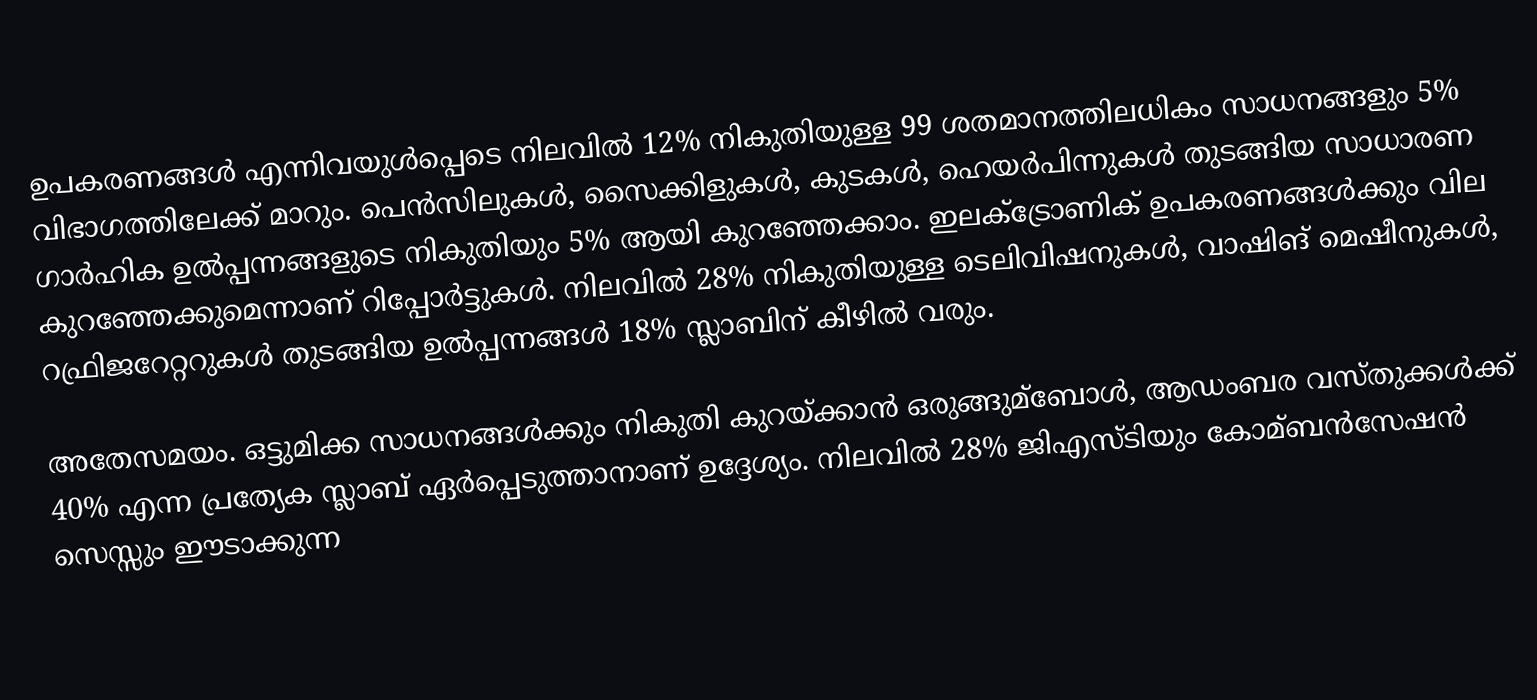ഉപകരണങ്ങള്‍ എന്നിവയുള്‍പ്പെടെ നിലവില്‍ 12% നികുതിയുള്ള 99 ശതമാനത്തിലധികം സാധനങ്ങളും 5% വിഭാഗത്തിലേക്ക് മാറും. പെൻസിലുകള്‍, സൈക്കിളുകള്‍, കുടകള്‍, ഹെയർപിന്നുകള്‍ തുടങ്ങിയ സാധാരണ ഗാർഹിക ഉല്‍പ്പന്നങ്ങളുടെ നികുതിയും 5% ആയി കുറഞ്ഞേക്കാം. ഇലക്‌ട്രോണിക് ഉപകരണങ്ങള്‍ക്കും വില കുറഞ്ഞേക്കുമെന്നാണ് റിപ്പോർട്ടുകള്‍. നിലവില്‍ 28% നികുതിയുള്ള ടെലിവിഷനുകള്‍, വാഷിങ് മെഷീനുകള്‍, റഫ്രിജറേറ്ററുകള്‍ തുടങ്ങിയ ഉല്‍പ്പന്നങ്ങള്‍ 18% സ്ലാബിന് കീഴില്‍ വരും.

അതേസമയം. ഒട്ടുമിക്ക സാധനങ്ങള്‍ക്കും നികുതി കുറയ്ക്കാൻ ഒരുങ്ങുമ്ബോള്‍, ആഡംബര വസ്തുക്കള്‍ക്ക് 40% എന്ന പ്രത്യേക സ്ലാബ് ഏർപ്പെടുത്താനാണ് ഉദ്ദേശ്യം. നിലവില്‍ 28% ജിഎസ്ടിയും കോമ്ബൻസേഷൻ സെസ്സും ഈടാക്കുന്ന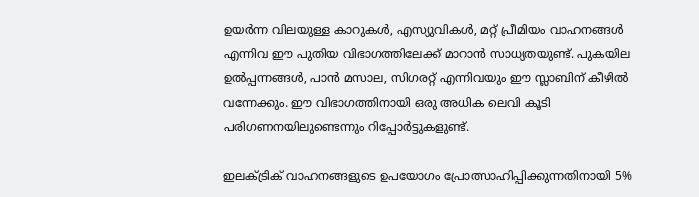ഉയർന്ന വിലയുള്ള കാറുകള്‍, എസ്യുവികള്‍, മറ്റ് പ്രീമിയം വാഹനങ്ങള്‍ എന്നിവ ഈ പുതിയ വിഭാഗത്തിലേക്ക് മാറാൻ സാധ്യതയുണ്ട്. പുകയില ഉല്‍പ്പന്നങ്ങള്‍, പാൻ മസാല, സിഗരറ്റ് എന്നിവയും ഈ സ്ലാബിന് കീഴില്‍ വന്നേക്കും. ഈ വിഭാഗത്തിനായി ഒരു അധിക ലെവി കൂടി പരിഗണനയിലുണ്ടെന്നും റിപ്പോർട്ടുകളുണ്ട്.

ഇലക്‌ട്രിക് വാഹനങ്ങളുടെ ഉപയോഗം പ്രോത്സാഹിപ്പിക്കുന്നതിനായി 5%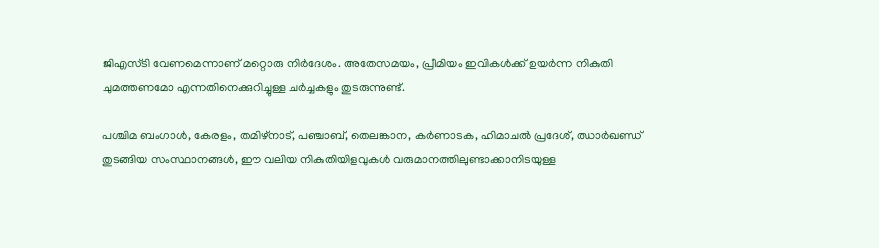ജിഎസ്ടി വേണമെന്നാണ് മറ്റൊരു നിർദേശം. അതേസമയം, പ്രീമിയം ഇവികള്‍ക്ക് ഉയർന്ന നികുതി ചുമത്തണമോ എന്നതിനെക്കുറിച്ചുള്ള ചർച്ചകളും തുടരുന്നുണ്ട്.

പശ്ചിമ ബംഗാള്‍, കേരളം, തമിഴ്നാട്, പഞ്ചാബ്, തെലങ്കാന, കർണാടക, ഹിമാചല്‍ പ്രദേശ്, ഝാർഖണ്ഡ് തുടങ്ങിയ സംസ്ഥാനങ്ങള്‍, ഈ വലിയ നികുതിയിളവുകള്‍ വരുമാനത്തിലുണ്ടാക്കാനിടയുള്ള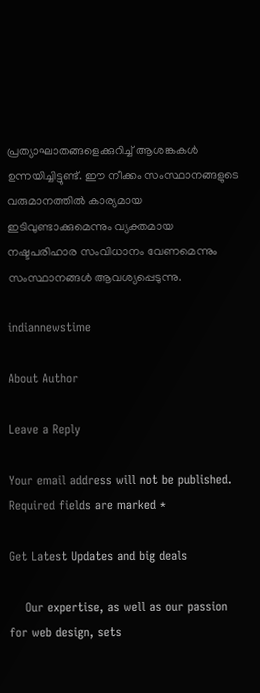പ്രത്യാഘാതങ്ങളെക്കുറിച്ച്‌ ആശങ്കകള്‍ ഉന്നയിച്ചിട്ടുണ്ട്. ഈ നീക്കം സംസ്ഥാനങ്ങളുടെ വരുമാനത്തില്‍ കാര്യമായ ഇടിവുണ്ടാക്കുമെന്നും വ്യക്തമായ നഷ്ടപരിഹാര സംവിധാനം വേണമെന്നും സംസ്ഥാനങ്ങള്‍ ആവശ്യപ്പെടുന്നു.

indiannewstime

About Author

Leave a Reply

Your email address will not be published. Required fields are marked *

Get Latest Updates and big deals

    Our expertise, as well as our passion for web design, sets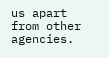us apart from other agencies.